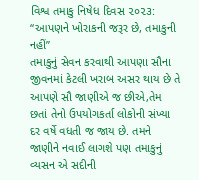વિશ્વ તમાકુ નિષેધ દિવસ ૨૦૨૩: “આપણને ખોરાકની જરૂર છે, તમાકુની નહીં”
તમાકુનું સેવન કરવાથી આપણા સૌના જીવનમાં કેટલી ખરાબ અસર થાય છે તે આપણે સૌ જાણીએ જ છીએ,તેમ છતાં તેનો ઉપયોગકર્તા લોકોની સંખ્યા દર વર્ષે વધતી જ જાય છે. તમને જાણીને નવાઈ લાગશે પણ તમાકુનું વ્યસન એ સદીની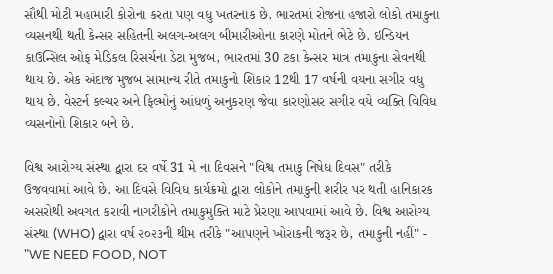સૌથી મોટી મહામારી કોરોના કરતા પણ વધુ ખતરનાક છે. ભારતમાં રોજના હજારો લોકો તમાકુના વ્યસનથી થતી કેન્સર સહિતની અલગ-અલગ બીમારીઓના કારણે મોતને ભેટે છે. ઇન્ડિયન કાઉન્સિલ ઓફ મેડિકલ રિસર્ચના ડેટા મુજબ, ભારતમાં 30 ટકા કેન્સર માત્ર તમાકુના સેવનથી થાય છે. એક અંદાજ મુજબ સામાન્ય રીતે તમાકુનો શિકાર 12થી 17 વર્ષની વયના સગીર વધુ થાય છે. વેસ્ટર્ન કલ્ચર અને ફિલ્મોનું આંધળું અનુકરણ જેવા કારણોસર સગીર વયે વ્યક્તિ વિવિધ વ્યસનોનો શિકાર બને છે.

વિશ્વ આરોગ્ય સંસ્થા દ્વારા દર વર્ષે 31 મે ના દિવસને "વિશ્વ તમાકુ નિષેધ દિવસ" તરીકે ઉજવવામાં આવે છે. આ દિવસે વિવિધ કાર્યક્રમો દ્વારા લોકોને તમાકુની શરીર પર થતી હાનિકારક અસરોથી અવગત કરાવી નાગરીકોને તમાકુમુક્તિ માટે પ્રેરણા આપવામાં આવે છે. વિશ્વ આરોગ્ય સંસ્થા (WHO) દ્વારા વર્ષ ૨૦૨૩ની થીમ તરીકે "આપણને ખોરાકની જરૂર છે, તમાકુની નહીં" - "WE NEED FOOD, NOT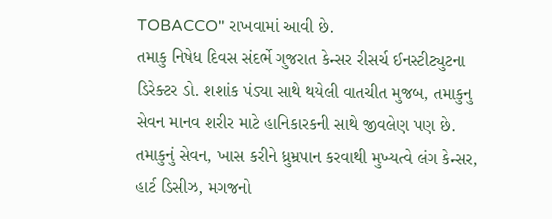TOBACCO" રાખવામાં આવી છે.
તમાકુ નિષેધ દિવસ સંદર્ભે ગુજરાત કેન્સર રીસર્ચ ઈનસ્ટીટ્યુટના ડિરેક્ટર ડો. શશાંક પંડ્યા સાથે થયેલી વાતચીત મુજબ, તમાકુનુ સેવન માનવ શરીર માટે હાનિકારકની સાથે જીવલેણ પણ છે. તમાકુનું સેવન, ખાસ કરીને ધ્રુમ્રપાન કરવાથી મુખ્યત્વે લંગ કેન્સર, હાર્ટ ડિસીઝ, મગજનો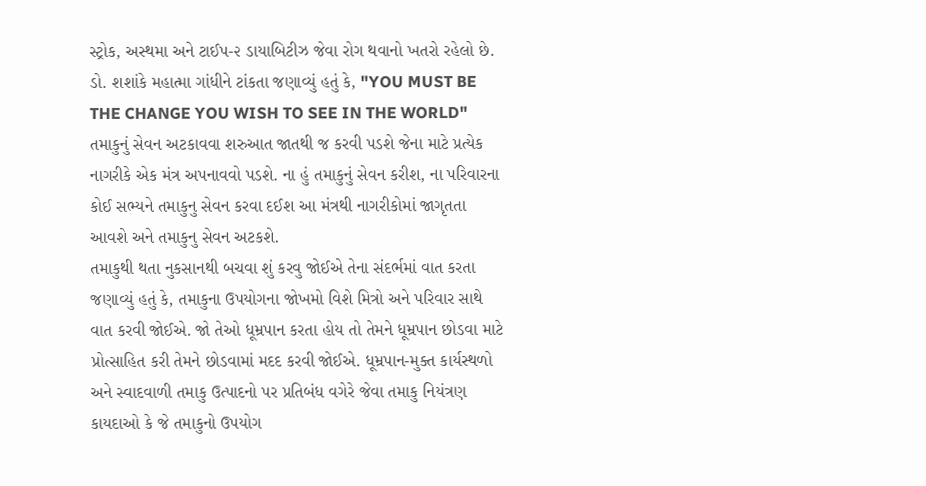સ્ટ્રોક, અસ્થમા અને ટાઈપ-૨ ડાયાબિટીઝ જેવા રોગ થવાનો ખતરો રહેલો છે. ડો. શશાંકે મહાત્મા ગાંધીને ટાંકતા જણાવ્યું હતું કે, "YOU MUST BE THE CHANGE YOU WISH TO SEE IN THE WORLD" તમાકુનું સેવન અટકાવવા શરુઆત જાતથી જ કરવી પડશે જેના માટે પ્રત્યેક નાગરીકે એક મંત્ર અપનાવવો પડશે. ના હું તમાકુનું સેવન કરીશ, ના પરિવારના કોઈ સભ્યને તમાકુનુ સેવન કરવા દઈશ આ મંત્રથી નાગરીકોમાં જાગૃતતા આવશે અને તમાકુનુ સેવન અટકશે.
તમાકુથી થતા નુકસાનથી બચવા શું કરવુ જોઈએ તેના સંદર્ભમાં વાત કરતા જણાવ્યું હતું કે, તમાકુના ઉપયોગના જોખમો વિશે મિત્રો અને પરિવાર સાથે વાત કરવી જોઈએ. જો તેઓ ધૂમ્રપાન કરતા હોય તો તેમને ધૂમ્રપાન છોડવા માટે પ્રોત્સાહિત કરી તેમને છોડવામાં મદદ કરવી જોઈએ. ધૂમ્રપાન-મુક્ત કાર્યસ્થળો અને સ્વાદવાળી તમાકુ ઉત્પાદનો પર પ્રતિબંધ વગેરે જેવા તમાકુ નિયંત્રણ કાયદાઓ કે જે તમાકુનો ઉપયોગ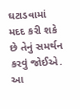ઘટાડવામાં મદદ કરી શકે છે તેનું સમર્થન કરવું જોઈએ. આ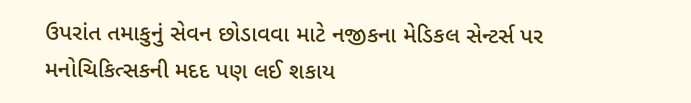ઉપરાંત તમાકુનું સેવન છોડાવવા માટે નજીકના મેડિકલ સેન્ટર્સ પર મનોચિકિત્સકની મદદ પણ લઈ શકાય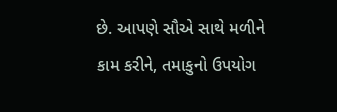છે. આપણે સૌએ સાથે મળીને કામ કરીને, તમાકુનો ઉપયોગ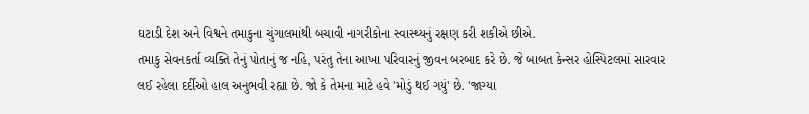ઘટાડી દેશ અને વિશ્વને તમાકુના ચુંગાલમાંથી બચાવી નાગરીકોના સ્વાસ્થ્યનું રક્ષણ કરી શકીએ છીએ.
તમાકુ સેવનકર્તા વ્યક્તિ તેનું પોતાનું જ નહિ, પરંતુ તેના આખા પરિવારનું જીવન બરબાદ કરે છે. જે બાબત કેન્સર હોસ્પિટલમાં સારવાર લઈ રહેલા દર્દીઓ હાલ અનુભવી રહ્યા છે. જો કે તેમના માટે હવે 'મોડું થઈ ગયું' છે. 'જાગ્યા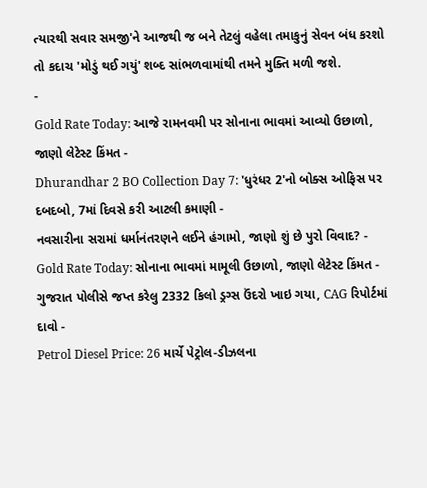ત્યારથી સવાર સમજી'ને આજથી જ બને તેટલું વહેલા તમાકુનું સેવન બંધ કરશો તો કદાચ 'મોડું થઈ ગયું' શબ્દ સાંભળવામાંથી તમને મુક્તિ મળી જશે.
-
Gold Rate Today: આજે રામનવમી પર સોનાના ભાવમાં આવ્યો ઉછાળો, જાણો લેટેસ્ટ કિંમત -
Dhurandhar 2 BO Collection Day 7: 'ધુરંધર 2'નો બોક્સ ઓફિસ પર દબદબો, 7માં દિવસે કરી આટલી કમાણી -
નવસારીના સરામાં ધર્માનંતરણને લઈને હંગામો, જાણો શું છે પુરો વિવાદ? -
Gold Rate Today: સોનાના ભાવમાં મામૂલી ઉછાળો, જાણો લેટેસ્ટ કિંમત -
ગુજરાત પોલીસે જપ્ત કરેલુ 2332 કિલો ડ્રગ્સ ઉંદરો ખાઇ ગયા, CAG રિપોર્ટમાં દાવો -
Petrol Diesel Price: 26 માર્ચે પેટ્રોલ-ડીઝલના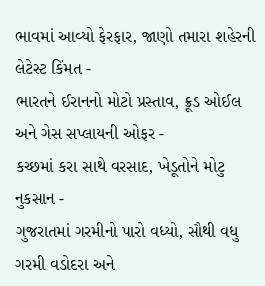ભાવમાં આવ્યો ફેરફાર, જાણો તમારા શહેરની લેટેસ્ટ કિંમત -
ભારતને ઈરાનનો મોટો પ્રસ્તાવ, ક્રૂડ ઓઈલ અને ગેસ સપ્લાયની ઓફર -
કચ્છમાં કરા સાથે વરસાદ, ખેડૂતોને મોટુ નુકસાન -
ગુજરાતમાં ગરમીનો પારો વધ્યો, સૌથી વધુ ગરમી વડોદરા અને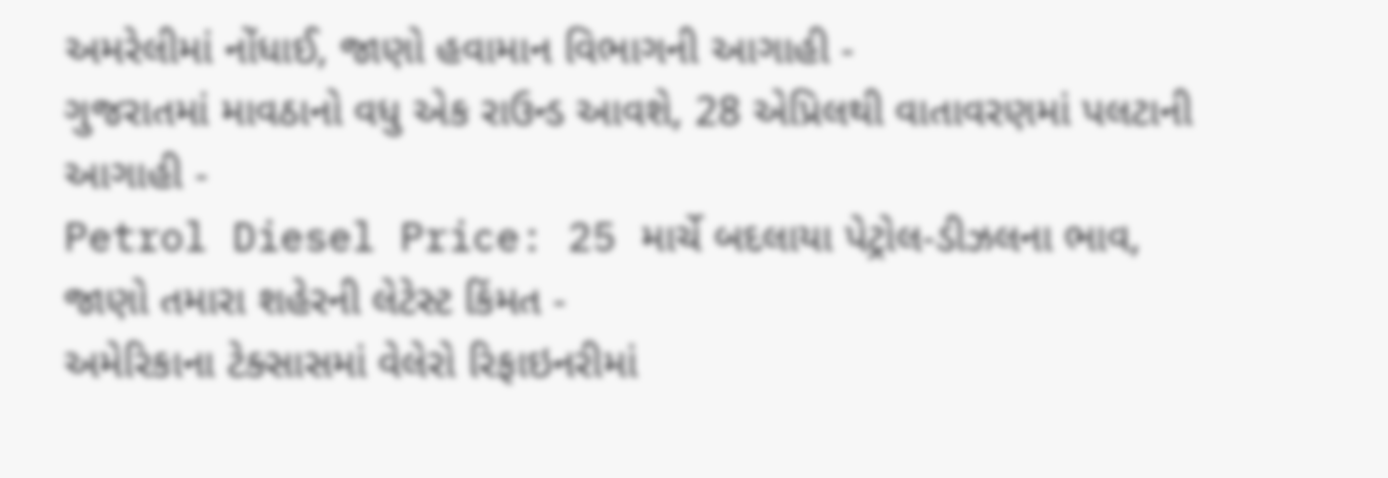અમરેલીમાં નોંધાઈ, જાણો હવામાન વિભાગની આગાહી -
ગુજરાતમાં માવઠાનો વધુ એક રાઉન્ડ આવશે, 28 એપ્રિલથી વાતાવરણમાં પલટાની આગાહી -
Petrol Diesel Price: 25 માર્ચે બદલાયા પેટ્રોલ-ડીઝલના ભાવ, જાણો તમારા શહેરની લેટેસ્ટ કિંમત -
અમેરિકાના ટેક્સાસમાં વેલેરો રિફાઇનરીમાં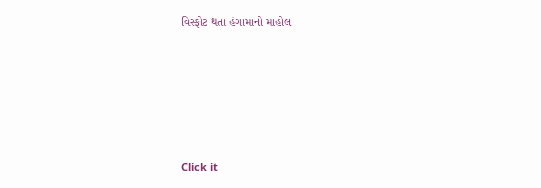વિસ્ફોટ થતા હંગામાનો માહોલ








Click it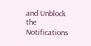and Unblock the Notifications